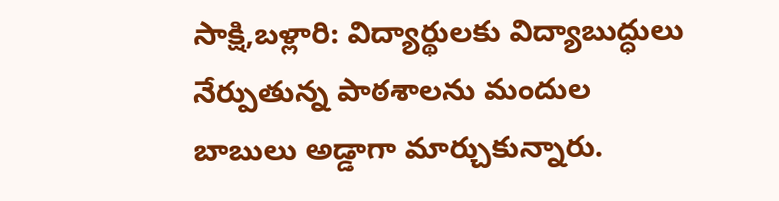సాక్షి,బళ్లారి: విద్యార్థులకు విద్యాబుద్ధులు నేర్పుతున్న పాఠశాలను మందుల బాబులు అడ్డాగా మార్చుకున్నారు.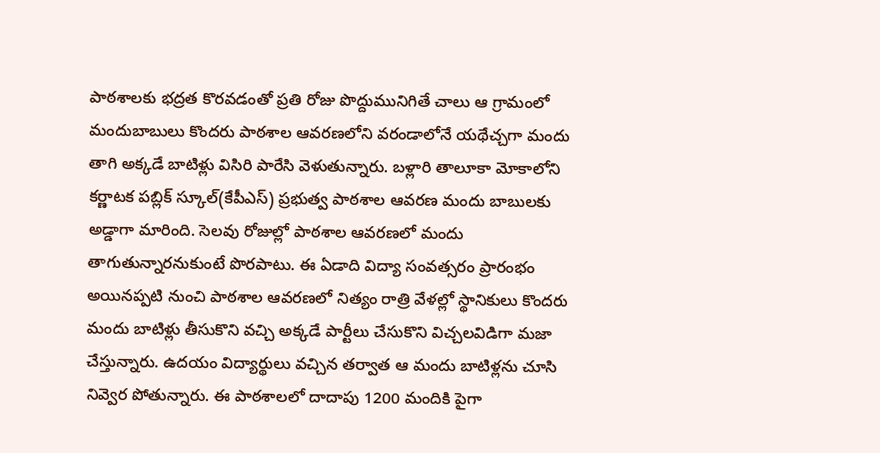పాఠశాలకు భద్రత కొరవడంతో ప్రతి రోజు పొద్దుమునిగితే చాలు ఆ గ్రామంలో మందుబాబులు కొందరు పాఠశాల ఆవరణలోని వరండాలోనే యథేచ్చగా మందు తాగి అక్కడే బాటిళ్లు విసిరి పారేసి వెళుతున్నారు. బళ్లారి తాలూకా మోకాలోని కర్ణాటక పబ్లిక్ స్కూల్(కేపీఎస్) ప్రభుత్వ పాఠశాల ఆవరణ మందు బాబులకు అడ్డాగా మారింది. సెలవు రోజుల్లో పాఠశాల ఆవరణలో మందు తాగుతున్నారనుకుంటే పొరపాటు. ఈ ఏడాది విద్యా సంవత్సరం ప్రారంభం అయినప్పటి నుంచి పాఠశాల ఆవరణలో నిత్యం రాత్రి వేళల్లో స్థానికులు కొందరు మందు బాటిళ్లు తీసుకొని వచ్చి అక్కడే పార్టీలు చేసుకొని విచ్చలవిడిగా మజా చేస్తున్నారు. ఉదయం విద్యార్థులు వచ్చిన తర్వాత ఆ మందు బాటిళ్లను చూసి నివ్వెర పోతున్నారు. ఈ పాఠశాలలో దాదాపు 1200 మందికి పైగా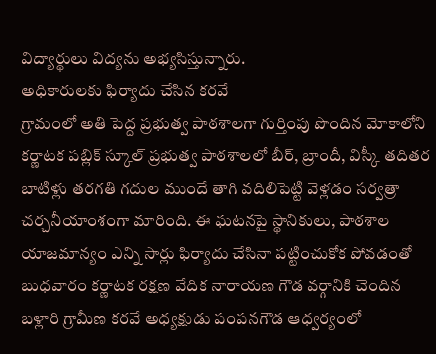విద్యార్థులు విద్యను అభ్యసిస్తున్నారు.
అధికారులకు ఫిర్యాదు చేసిన కరవే
గ్రామంలో అతి పెద్ద ప్రభుత్వ పాఠశాలగా గుర్తింపు పొందిన మోకాలోని కర్ణాటక పబ్లిక్ స్కూల్ ప్రభుత్వ పాఠశాలలో బీర్, బ్రాందీ, విస్కీ తదితర బాటిళ్లు తరగతి గదుల ముందే తాగి వదిలిపెట్టి వెళ్లడం సర్వత్రా చర్చనీయాంశంగా మారింది. ఈ ఘటనపై స్థానికులు, పాఠశాల యాజమాన్యం ఎన్ని సార్లు ఫిర్యాదు చేసినా పట్టించుకోక పోవడంతో బుధవారం కర్ణాటక రక్షణ వేదిక నారాయణ గౌడ వర్గానికి చెందిన బళ్లారి గ్రామీణ కరవే అధ్యక్షుడు పంపనగౌడ ఆధ్వర్యంలో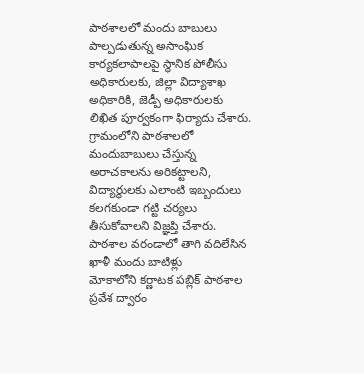పాఠశాలలో మందు బాబులు పాల్పడుతున్న అసాంఘిక కార్యకలాపాలపై స్థానిక పోలీసు అధికారులకు, జిల్లా విద్యాశాఖ అధికారికి, జెడ్పీ అధికారులకు లిఖిత పూర్వకంగా ఫిర్యాదు చేశారు. గ్రామంలోని పాఠశాలలో మందుబాబులు చేస్తున్న అరాచకాలను అరికట్టాలని, విద్యార్థులకు ఎలాంటి ఇబ్బందులు కలగకుండా గట్టి చర్యలు తీసుకోవాలని విజ్ఞప్తి చేశారు.
పాఠశాల వరండాలో తాగి వదిలేసిన ఖాళీ మందు బాటిళ్లు
మోకాలోని కర్ణాటక పబ్లిక్ పాఠశాల ప్రవేశ ద్వారం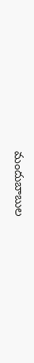మందుబాబుల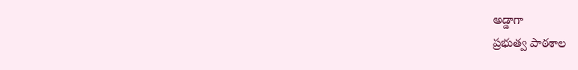అడ్డాగా
ప్రభుత్వ పాఠశాల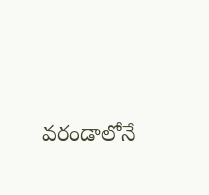వరండాలోనే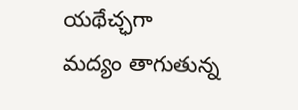యథేచ్ఛగా
మద్యం తాగుతున్న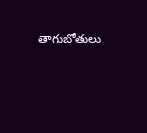తాగుబోతులు